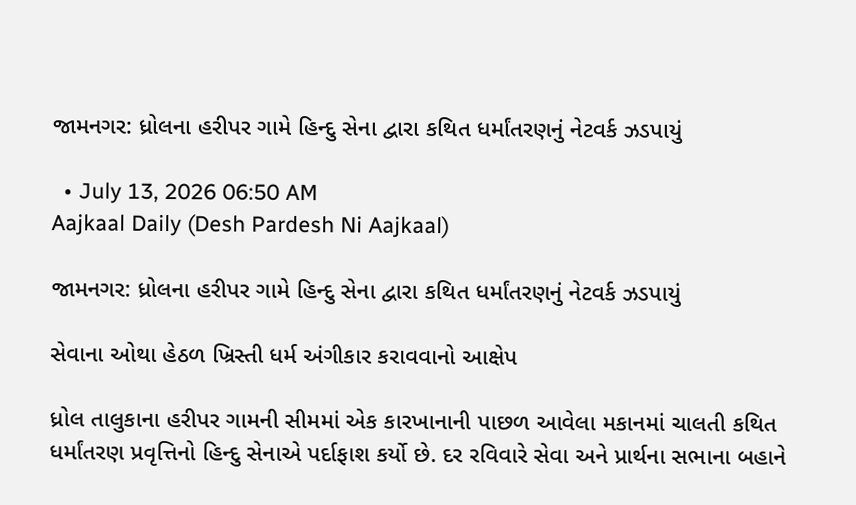જામનગર: ધ્રોલના હરીપર ગામે હિન્દુ સેના દ્વારા કથિત ધર્માંતરણનું નેટવર્ક ઝડપાયું

  • July 13, 2026 06:50 AM
Aajkaal Daily (Desh Pardesh Ni Aajkaal)

જામનગર: ધ્રોલના હરીપર ગામે હિન્દુ સેના દ્વારા કથિત ધર્માંતરણનું નેટવર્ક ઝડપાયું

સેવાના ઓથા હેઠળ ખ્રિસ્તી ધર્મ અંગીકાર કરાવવાનો આક્ષેપ

ધ્રોલ તાલુકાના હરીપર ગામની સીમમાં એક કારખાનાની પાછળ આવેલા મકાનમાં ચાલતી કથિત ધર્માંતરણ પ્રવૃત્તિનો હિન્દુ સેનાએ પર્દાફાશ કર્યો છે. દર રવિવારે સેવા અને પ્રાર્થના સભાના બહાને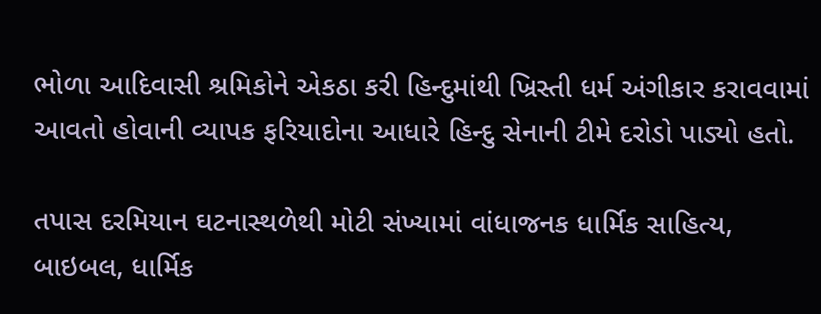ભોળા આદિવાસી શ્રમિકોને એકઠા કરી હિન્દુમાંથી ખ્રિસ્તી ધર્મ અંગીકાર કરાવવામાં આવતો હોવાની વ્યાપક ફરિયાદોના આધારે હિન્દુ સેનાની ટીમે દરોડો પાડ્યો હતો.

તપાસ દરમિયાન ઘટનાસ્થળેથી મોટી સંખ્યામાં વાંધાજનક ધાર્મિક સાહિત્ય, બાઇબલ, ધાર્મિક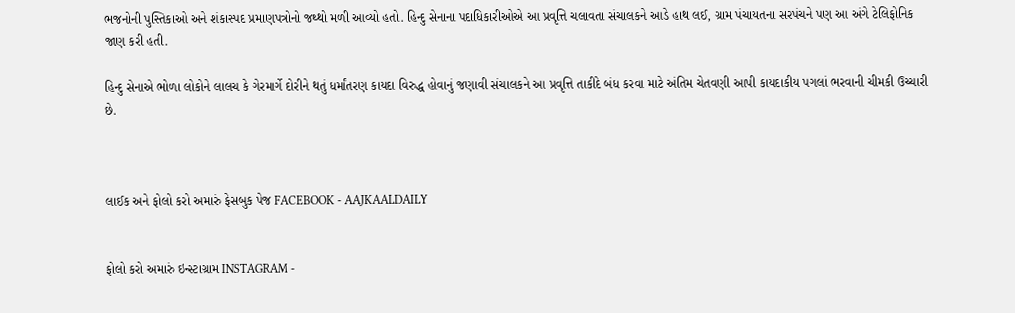ભજનોની પુસ્તિકાઓ અને શંકાસ્પદ પ્રમાણપત્રોનો જથ્થો મળી આવ્યો હતો. હિન્દુ સેનાના પદાધિકારીઓએ આ પ્રવૃત્તિ ચલાવતા સંચાલકને આડે હાથ લઈ, ગ્રામ પંચાયતના સરપંચને પણ આ અંગે ટેલિફોનિક જાણ કરી હતી.

હિન્દુ સેનાએ ભોળા લોકોને લાલચ કે ગેરમાર્ગે દોરીને થતું ધર્માંતરણ કાયદા વિરુદ્ધ હોવાનું જણાવી સંચાલકને આ પ્રવૃત્તિ તાકીદે બંધ કરવા માટે અંતિમ ચેતવણી આપી કાયદાકીય પગલાં ભરવાની ચીમકી ઉચ્ચારી છે.



લાઈક અને ફોલો કરો અમારું ફેસબુક પેજ FACEBOOK - AAJKAALDAILY


ફોલો કરો અમારું ઇન્સ્ટાગ્રામ INSTAGRAM -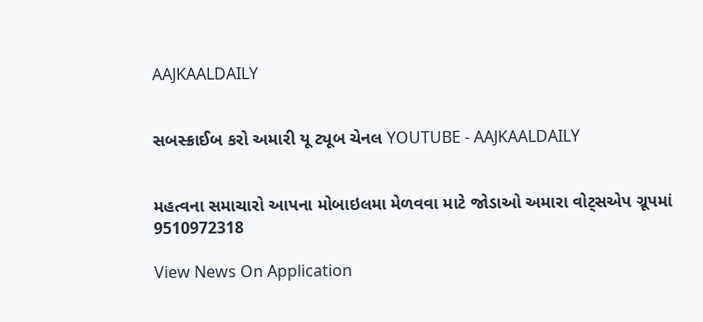AAJKAALDAILY


સબસ્ક્રાઈબ કરો અમારી યૂ ટ્યૂબ ચેનલ YOUTUBE - AAJKAALDAILY


મહત્વના સમાચારો આપના મોબાઇલમા મેળવવા માટે જોડાઓ અમારા વોટ્સએપ ગ્રૂપમાં  9510972318

View News On Application